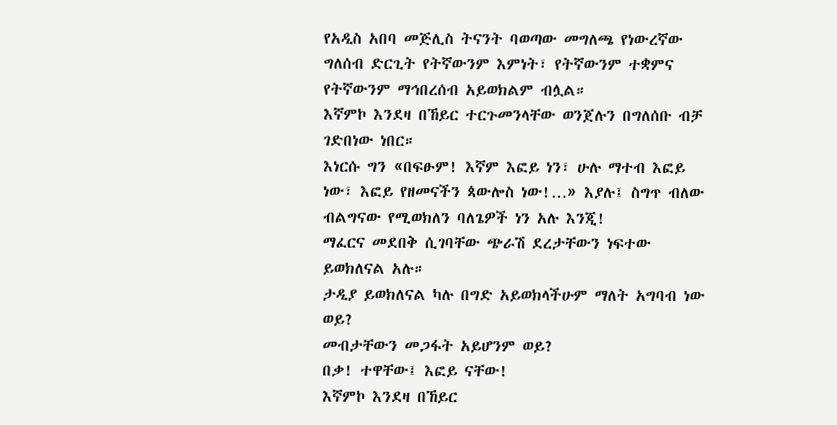የአዲስ አበባ መጅሊስ ትናንት ባወጣው መግለጫ የነውረኛው ግለሰብ ድርጊት የትኛውንም እምነት፣ የትኛውንም ተቋምና የትኛውንም ማኅበረሰብ አይወክልም ብሏል።
እኛምኮ እንደዛ በኸይር ተርጉመንላቸው ወንጀሉን በግለሰቡ ብቻ ገድበነው ነበር።
እነርሱ ግን «በፍፁም! እኛም እፎይ ነን፣ ሁሉ ማተብ እፎይ ነው፣ እፎይ የዘመናችን ጳውሎስ ነው!…» እያሉ፤ ስግጥ ብለው ብልግናው የሚወክለን ባለጌዎች ነን አሉ እንጂ!
ማፈርና መደበቅ ሲገባቸው ጭራሽ ደረታቸውን ነፍተው ይወክለናል አሉ።
ታዲያ ይወክለናል ካሉ በግድ አይወክላችሁም ማለት አግባብ ነው ወይ?
መብታቸውን መጋፋት አይሆንም ወይ?
በቃ! ተዋቸው፤ እፎይ ናቸው!
እኛምኮ እንደዛ በኸይር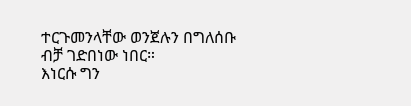ተርጉመንላቸው ወንጀሉን በግለሰቡ ብቻ ገድበነው ነበር።
እነርሱ ግን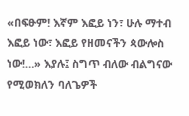«በፍፁም! እኛም እፎይ ነን፣ ሁሉ ማተብ እፎይ ነው፣ እፎይ የዘመናችን ጳውሎስ ነው!…» እያሉ፤ ስግጥ ብለው ብልግናው የሚወክለን ባለጌዎች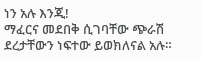ነን አሉ እንጂ!
ማፈርና መደበቅ ሲገባቸው ጭራሽ ደረታቸውን ነፍተው ይወክለናል አሉ።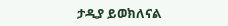ታዲያ ይወክለናል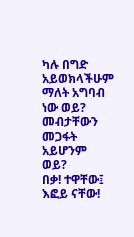ካሉ በግድ አይወክላችሁም ማለት አግባብ ነው ወይ?
መብታቸውን መጋፋት አይሆንም ወይ?
በቃ! ተዋቸው፤ እፎይ ናቸው!